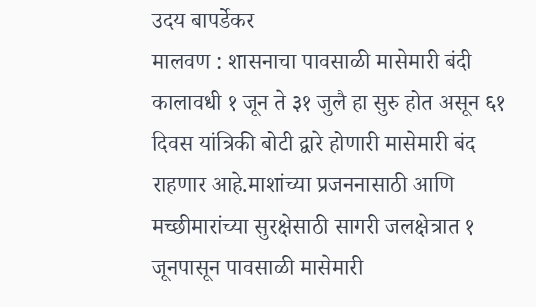उदय बापर्डेकर
मालवण : शासनाचा पावसाळी मासेमारी बंदी कालावधी १ जून ते ३१ जुलै हा सुरु होत असून ६१ दिवस यांत्रिकी बोटी द्वारे होणारी मासेमारी बंद राहणार आहे.माशांच्या प्रजननासाठी आणि मच्छीमारांच्या सुरक्षेसाठी सागरी जलक्षेत्रात १ जूनपासून पावसाळी मासेमारी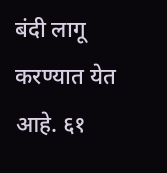बंदी लागू करण्यात येत आहे. ६१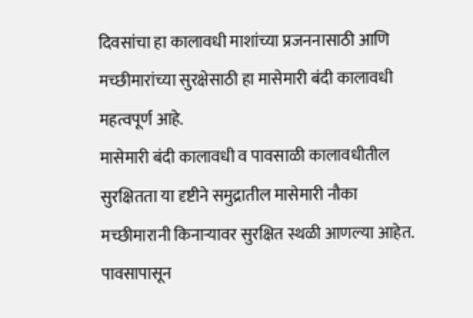दिवसांचा हा कालावधी माशांच्या प्रजननासाठी आणि मच्छीमारांच्या सुरक्षेसाठी हा मासेमारी बंदी कालावधी महत्वपूर्ण आहे.
मासेमारी बंदी कालावधी व पावसाळी कालावधीतील सुरक्षितता या दृष्टीने समुद्रातील मासेमारी नौका मच्छीमारानी किनाऱ्यावर सुरक्षित स्थळी आणल्या आहेत. पावसापासून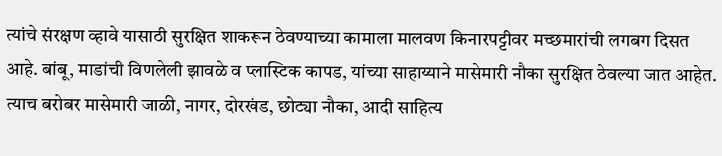त्यांचे संरक्षण व्हावे यासाठी सुरक्षित शाकरून ठेवण्याच्या कामाला मालवण किनारपट्टीवर मच्छमारांची लगबग दिसत आहे. बांबू, माडांची विणलेली झावळे व प्लास्टिक कापड, यांच्या साहाय्याने मासेमारी नौका सुरक्षित ठेवल्या जात आहेत. त्याच बरोबर मासेमारी जाळी, नागर, दोरखंड, छोट्या नौका, आदी साहित्य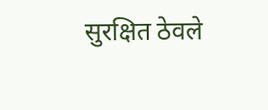सुरक्षित ठेवले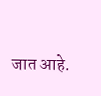जात आहे.